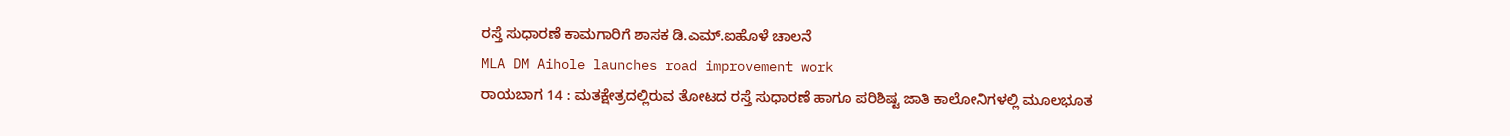ರಸ್ತೆ ಸುಧಾರಣೆ ಕಾಮಗಾರಿಗೆ ಶಾಸಕ ಡಿ.ಎಮ್.ಐಹೊಳೆ ಚಾಲನೆ
MLA DM Aihole launches road improvement work
ರಾಯಬಾಗ 14 : ಮತಕ್ಷೇತ್ರದಲ್ಲಿರುವ ತೋಟದ ರಸ್ತೆ ಸುಧಾರಣೆ ಹಾಗೂ ಪರಿಶಿಷ್ಟ ಜಾತಿ ಕಾಲೋನಿಗಳಲ್ಲಿ ಮೂಲಭೂತ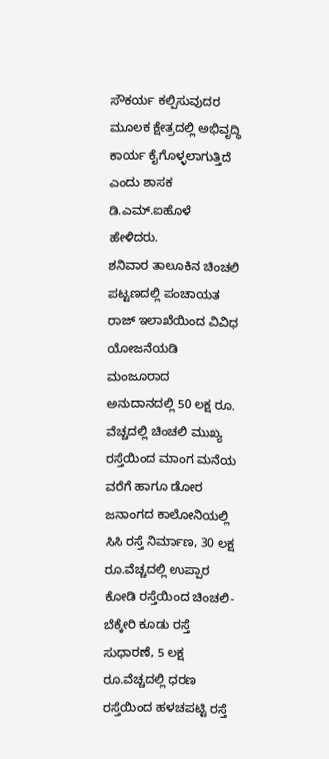ಸೌಕರ್ಯ ಕಲ್ಪಿಸುವುದರ ಮೂಲಕ ಕ್ಷೇತ್ರದಲ್ಲಿ ಅಭಿವೃದ್ಧಿ ಕಾರ್ಯ ಕೈಗೊಳ್ಳಲಾಗುತ್ತಿದೆ ಎಂದು ಶಾಸಕ ಡಿ.ಎಮ್.ಐಹೊಳೆ ಹೇಳಿದರು.
ಶನಿವಾರ ತಾಲೂಕಿನ ಚಿಂಚಲಿ ಪಟ್ಟಣದಲ್ಲಿ ಪಂಚಾಯತ ರಾಜ್ ಇಲಾಖೆಯಿಂದ ವಿವಿಧ ಯೋಜನೆಯಡಿ ಮಂಜೂರಾದ ಅನುದಾನದಲ್ಲಿ 50 ಲಕ್ಷ ರೂ. ವೆಚ್ಚದಲ್ಲಿ ಚಿಂಚಲಿ ಮುಖ್ಯ ರಸ್ತೆಯಿಂದ ಮಾಂಗ ಮನೆಯ ವರೆಗೆ ಹಾಗೂ ಡೋರ ಜನಾಂಗದ ಕಾಲೋನಿಯಲ್ಲಿ ಸಿಸಿ ರಸ್ತೆ ನಿರ್ಮಾಣ, 30 ಲಕ್ಷ ರೂ.ವೆಚ್ಚದಲ್ಲಿ ಉಪ್ಪಾರ ಕೋಡಿ ರಸ್ತೆಯಿಂದ ಚಿಂಚಲಿ-ಬೆಕ್ಕೇರಿ ಕೂಡು ರಸ್ತೆ ಸುಧಾರಣೆ, 5 ಲಕ್ಷ ರೂ.ವೆಚ್ಚದಲ್ಲಿ ಧರಣ ರಸ್ತೆಯಿಂದ ಹಳಚಪಟ್ಟಿ ರಸ್ತೆ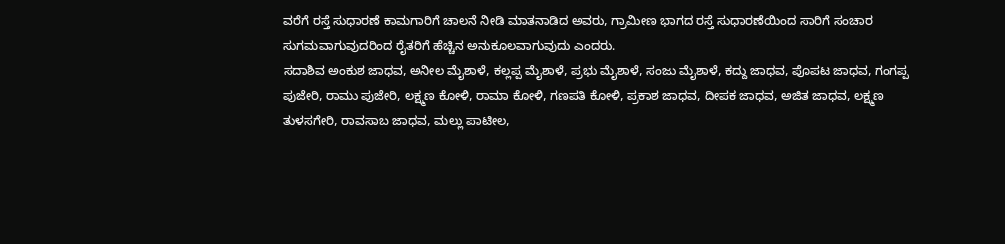ವರೆಗೆ ರಸ್ತೆ ಸುಧಾರಣೆ ಕಾಮಗಾರಿಗೆ ಚಾಲನೆ ನೀಡಿ ಮಾತನಾಡಿದ ಅವರು, ಗ್ರಾಮೀಣ ಭಾಗದ ರಸ್ತೆ ಸುಧಾರಣೆಯಿಂದ ಸಾರಿಗೆ ಸಂಚಾರ ಸುಗಮವಾಗುವುದರಿಂದ ರೈತರಿಗೆ ಹೆಚ್ಚಿನ ಅನುಕೂಲವಾಗುವುದು ಎಂದರು.
ಸದಾಶಿವ ಅಂಕುಶ ಜಾಧವ, ಅನೀಲ ಮೈಶಾಳೆ, ಕಲ್ಲಪ್ಪ ಮೈಶಾಳೆ, ಪ್ರಭು ಮೈಶಾಳೆ, ಸಂಜು ಮೈಶಾಳೆ, ಕದ್ದು ಜಾಧವ, ಪೊಪಟ ಜಾಧವ, ಗಂಗಪ್ಪ ಪುಜೇರಿ, ರಾಮು ಪುಜೇರಿ, ಲಕ್ಷ್ಮಣ ಕೋಳಿ, ರಾಮಾ ಕೋಳಿ, ಗಣಪತಿ ಕೋಳಿ, ಪ್ರಕಾಶ ಜಾಧವ, ದೀಪಕ ಜಾಧವ, ಅಜಿತ ಜಾಧವ, ಲಕ್ಷ್ಮಣ ತುಳಸಗೇರಿ, ರಾವಸಾಬ ಜಾಧವ, ಮಲ್ಲು ಪಾಟೀಲ,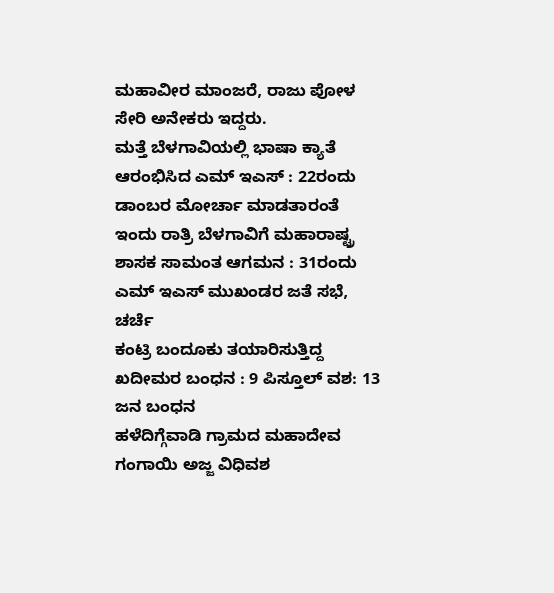ಮಹಾವೀರ ಮಾಂಜರೆ, ರಾಜು ಪೋಳ ಸೇರಿ ಅನೇಕರು ಇದ್ದರು.
ಮತ್ತೆ ಬೆಳಗಾವಿಯಲ್ಲಿ ಭಾಷಾ ಕ್ಯಾತೆ ಆರಂಭಿಸಿದ ಎಮ್ ಇಎಸ್ : 22ರಂದು ಡಾಂಬರ ಮೋರ್ಚಾ ಮಾಡತಾರಂತೆ
ಇಂದು ರಾತ್ರಿ ಬೆಳಗಾವಿಗೆ ಮಹಾರಾಷ್ಟ್ರ ಶಾಸಕ ಸಾಮಂತ ಆಗಮನ : 31ರಂದು ಎಮ್ ಇಎಸ್ ಮುಖಂಡರ ಜತೆ ಸಭೆ, ಚರ್ಚೆ
ಕಂಟ್ರಿ ಬಂದೂಕು ತಯಾರಿಸುತ್ತಿದ್ದ ಖದೀಮರ ಬಂಧನ : 9 ಪಿಸ್ತೂಲ್ ವಶ: 13 ಜನ ಬಂಧನ
ಹಳೆದಿಗ್ಗೆವಾಡಿ ಗ್ರಾಮದ ಮಹಾದೇವ ಗಂಗಾಯಿ ಅಜ್ಜ ವಿಧಿವಶ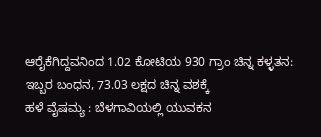ಆರೈಕೆಗಿದ್ದವನಿಂದ 1.02 ಕೋಟಿಯ 930 ಗ್ರಾಂ ಚಿನ್ನ ಕಳ್ಳತನ: ಇಬ್ಬರ ಬಂಧನ, 73.03 ಲಕ್ಷದ ಚಿನ್ನ ವಶಕ್ಕೆ
ಹಳೆ ವೈಷಮ್ಯ : ಬೆಳಗಾವಿಯಲ್ಲಿ ಯುವಕನ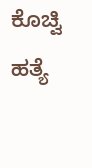ಕೊಚ್ವಿ ಹತ್ಯೆ